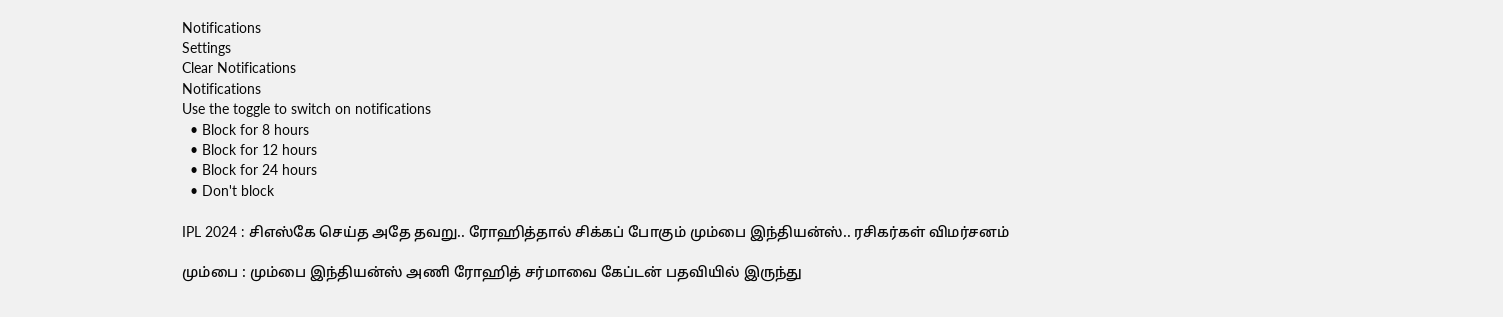Notifications
Settings
Clear Notifications
Notifications
Use the toggle to switch on notifications
  • Block for 8 hours
  • Block for 12 hours
  • Block for 24 hours
  • Don't block

IPL 2024 : சிஎஸ்கே செய்த அதே தவறு.. ரோஹித்தால் சிக்கப் போகும் மும்பை இந்தியன்ஸ்.. ரசிகர்கள் விமர்சனம்

மும்பை : மும்பை இந்தியன்ஸ் அணி ரோஹித் சர்மாவை கேப்டன் பதவியில் இருந்து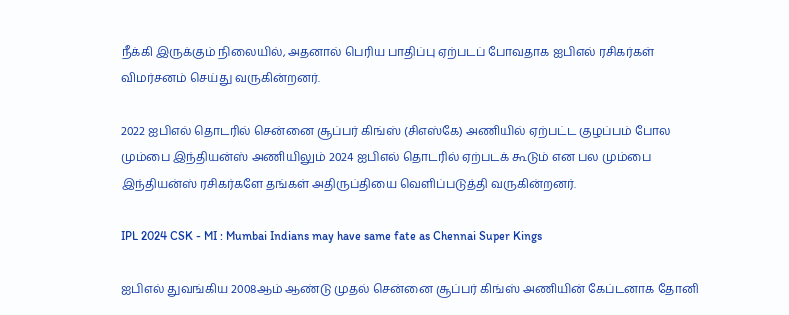நீக்கி இருக்கும் நிலையில், அதனால் பெரிய பாதிப்பு ஏற்படப் போவதாக ஐபிஎல் ரசிகர்கள் விமர்சனம் செய்து வருகின்றனர்.

2022 ஐபிஎல் தொடரில் சென்னை சூப்பர் கிங்ஸ் (சிஎஸ்கே) அணியில் ஏற்பட்ட குழப்பம் போல மும்பை இந்தியன்ஸ் அணியிலும் 2024 ஐபிஎல் தொடரில் ஏற்படக் கூடும் என பல மும்பை இந்தியன்ஸ் ரசிகர்களே தங்கள் அதிருப்தியை வெளிப்படுத்தி வருகின்றனர்.

IPL 2024 CSK - MI : Mumbai Indians may have same fate as Chennai Super Kings

ஐபிஎல் துவங்கிய 2008ஆம் ஆண்டு முதல் சென்னை சூப்பர் கிங்ஸ் அணியின் கேப்டனாக தோனி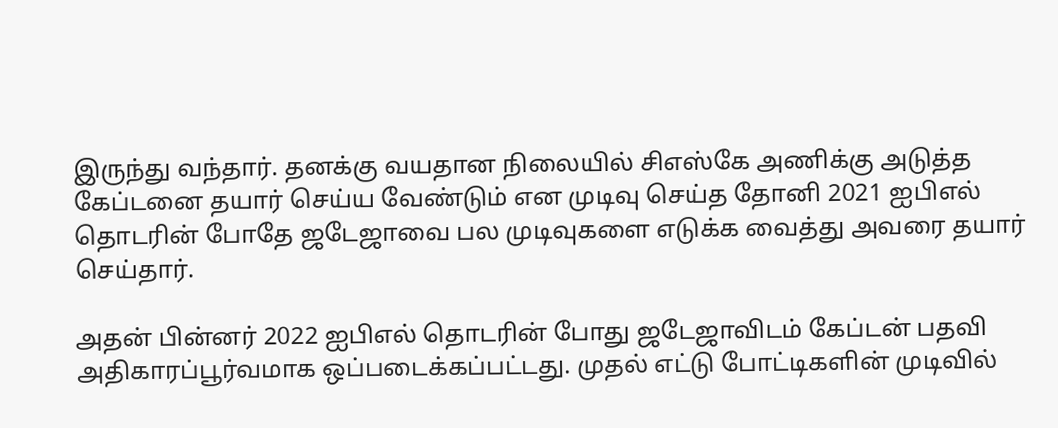இருந்து வந்தார். தனக்கு வயதான நிலையில் சிஎஸ்கே அணிக்கு அடுத்த கேப்டனை தயார் செய்ய வேண்டும் என முடிவு செய்த தோனி 2021 ஐபிஎல் தொடரின் போதே ஜடேஜாவை பல முடிவுகளை எடுக்க வைத்து அவரை தயார் செய்தார்.

அதன் பின்னர் 2022 ஐபிஎல் தொடரின் போது ஜடேஜாவிடம் கேப்டன் பதவி அதிகாரப்பூர்வமாக ஒப்படைக்கப்பட்டது. முதல் எட்டு போட்டிகளின் முடிவில்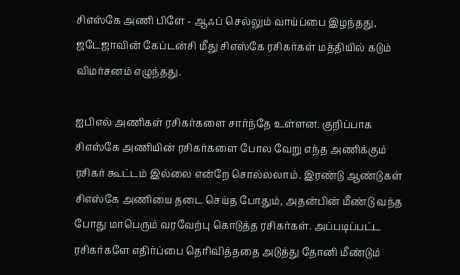சிஎஸ்கே அணி பிளே - ஆஃப் செல்லும் வாய்ப்பை இழந்தது, ஜடேஜாவின் கேப்டன்சி மீது சிஎஸ்கே ரசிகர்கள் மத்தியில் கடும் விமர்சனம் எழுந்தது.

ஐபிஎல் அணிகள் ரசிகர்களை சார்ந்தே உள்ளன. குறிப்பாக சிஎஸ்கே அணியின் ரசிகர்களை போல வேறு எந்த அணிக்கும் ரசிகர் கூட்டம் இல்லை என்றே சொல்லலாம். இரண்டு ஆண்டுகள் சிஎஸ்கே அணியை தடை செய்த போதும், அதன்பின் மீண்டு வந்த போது மாபெரும் வரவேற்பு கொடுத்த ரசிகர்கள். அப்படிப்பட்ட ரசிகர்களே எதிர்ப்பை தெரிவித்ததை அடுத்து தோனி மீண்டும்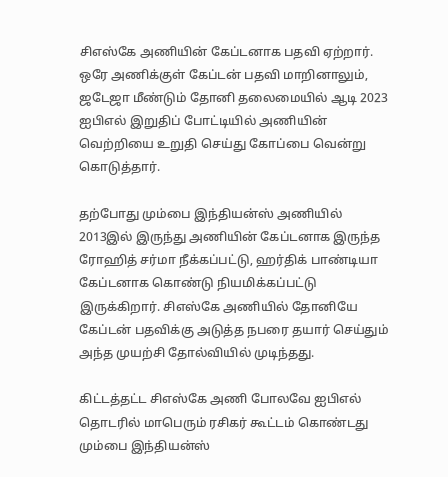சிஎஸ்கே அணியின் கேப்டனாக பதவி ஏற்றார். ஒரே அணிக்குள் கேப்டன் பதவி மாறினாலும், ஜடேஜா மீண்டும் தோனி தலைமையில் ஆடி 2023 ஐபிஎல் இறுதிப் போட்டியில் அணியின் வெற்றியை உறுதி செய்து கோப்பை வென்று கொடுத்தார்.

தற்போது மும்பை இந்தியன்ஸ் அணியில் 2013இல் இருந்து அணியின் கேப்டனாக இருந்த ரோஹித் சர்மா நீக்கப்பட்டு, ஹர்திக் பாண்டியா கேப்டனாக கொண்டு நியமிக்கப்பட்டு இருக்கிறார். சிஎஸ்கே அணியில் தோனியே கேப்டன் பதவிக்கு அடுத்த நபரை தயார் செய்தும் அந்த முயற்சி தோல்வியில் முடிந்தது.

கிட்டத்தட்ட சிஎஸ்கே அணி போலவே ஐபிஎல் தொடரில் மாபெரும் ரசிகர் கூட்டம் கொண்டது மும்பை இந்தியன்ஸ்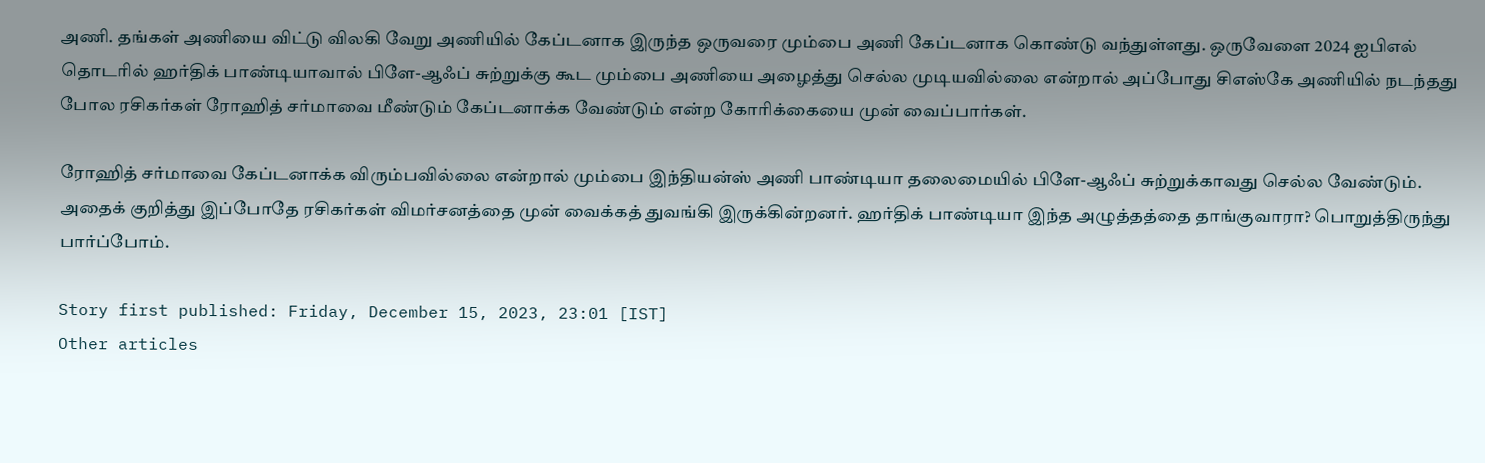அணி. தங்கள் அணியை விட்டு விலகி வேறு அணியில் கேப்டனாக இருந்த ஒருவரை மும்பை அணி கேப்டனாக கொண்டு வந்துள்ளது. ஒருவேளை 2024 ஐபிஎல் தொடரில் ஹர்திக் பாண்டியாவால் பிளே-ஆஃப் சுற்றுக்கு கூட மும்பை அணியை அழைத்து செல்ல முடியவில்லை என்றால் அப்போது சிஎஸ்கே அணியில் நடந்தது போல ரசிகர்கள் ரோஹித் சர்மாவை மீண்டும் கேப்டனாக்க வேண்டும் என்ற கோரிக்கையை முன் வைப்பார்கள்.

ரோஹித் சர்மாவை கேப்டனாக்க விரும்பவில்லை என்றால் மும்பை இந்தியன்ஸ் அணி பாண்டியா தலைமையில் பிளே-ஆஃப் சுற்றுக்காவது செல்ல வேண்டும். அதைக் குறித்து இப்போதே ரசிகர்கள் விமர்சனத்தை முன் வைக்கத் துவங்கி இருக்கின்றனர். ஹர்திக் பாண்டியா இந்த அழுத்தத்தை தாங்குவாரா? பொறுத்திருந்து பார்ப்போம்.

Story first published: Friday, December 15, 2023, 23:01 [IST]
Other articles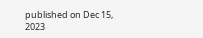published on Dec 15, 2023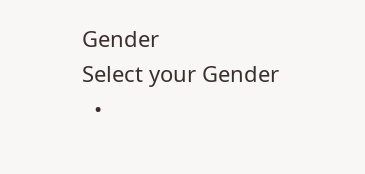Gender
Select your Gender
  •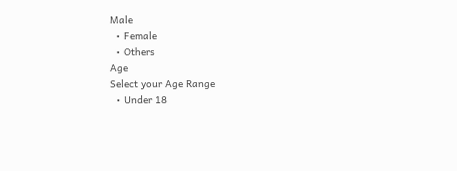Male
  • Female
  • Others
Age
Select your Age Range
  • Under 18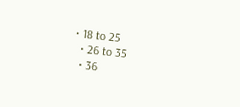• 18 to 25
  • 26 to 35
  • 36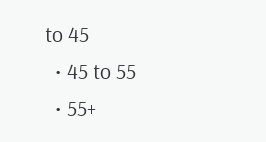to 45
  • 45 to 55
  • 55+